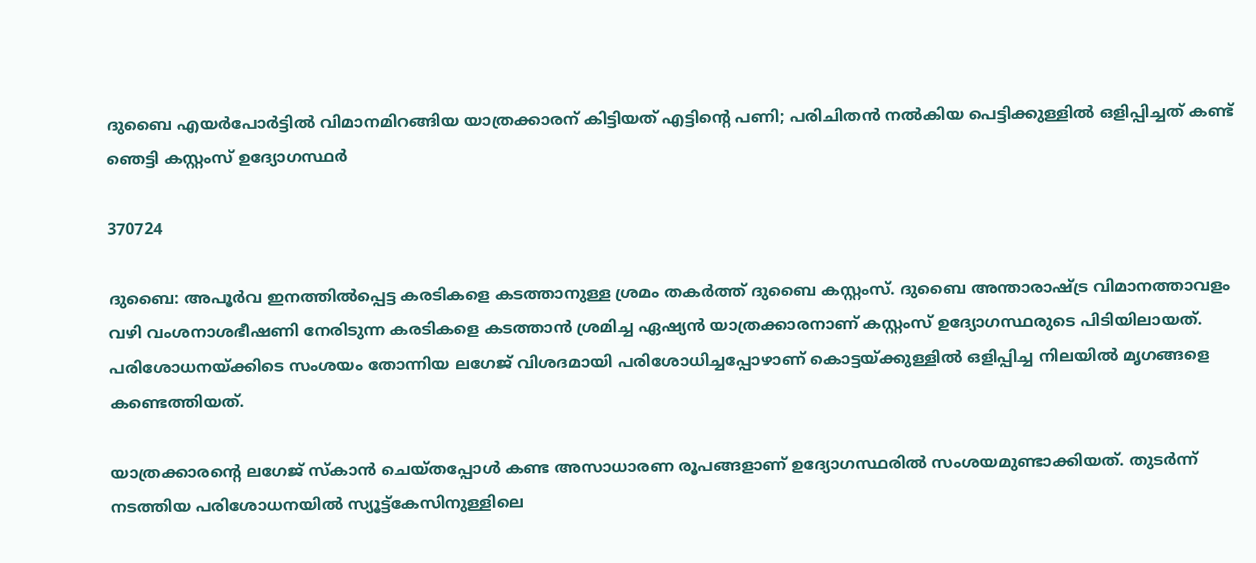ദുബൈ എയർപോർട്ടിൽ വിമാനമിറങ്ങിയ യാത്രക്കാരന് കിട്ടിയത് എട്ടിന്റെ പണി; പരിചിതൻ നൽകിയ പെട്ടിക്കുള്ളിൽ ഒളിപ്പിച്ചത് കണ്ട് ഞെട്ടി കസ്റ്റംസ് ഉദ്യോഗസ്ഥർ

370724

ദുബൈ: അപൂർവ ഇനത്തിൽപ്പെട്ട കരടികളെ കടത്താനുള്ള ശ്രമം തകർത്ത് ദുബൈ കസ്റ്റംസ്. ദുബൈ അന്താരാഷ്ട്ര വിമാനത്താവളം വഴി വംശനാശഭീഷണി നേരിടുന്ന കരടികളെ കടത്താൻ ശ്രമിച്ച ഏഷ്യൻ യാത്രക്കാരനാണ് കസ്റ്റംസ് ഉദ്യോഗസ്ഥരുടെ പിടിയിലായത്. പരിശോധനയ്ക്കിടെ സംശയം തോന്നിയ ലഗേജ് വിശദമായി പരിശോധിച്ചപ്പോഴാണ് കൊട്ടയ്ക്കുള്ളിൽ ഒളിപ്പിച്ച നിലയിൽ മൃഗങ്ങളെ കണ്ടെത്തിയത്.

യാത്രക്കാരന്റെ ലഗേജ് സ്കാൻ ചെയ്തപ്പോൾ കണ്ട അസാധാരണ രൂപങ്ങളാണ് ഉദ്യോഗസ്ഥരിൽ സംശയമുണ്ടാക്കിയത്. തുടർന്ന് നടത്തിയ പരിശോധനയിൽ സ്യൂട്ട്കേസിനുള്ളിലെ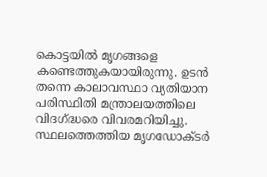കൊട്ടയിൽ മൃഗങ്ങളെ കണ്ടെത്തുകയായിരുന്നു. ഉടൻ തന്നെ കാലാവസ്ഥാ വ്യതിയാന പരിസ്ഥിതി മന്ത്രാലയത്തിലെ വിദഗ്ദ്ധരെ വിവരമറിയിച്ചു. സ്ഥലത്തെത്തിയ മൃഗഡോക്ടർ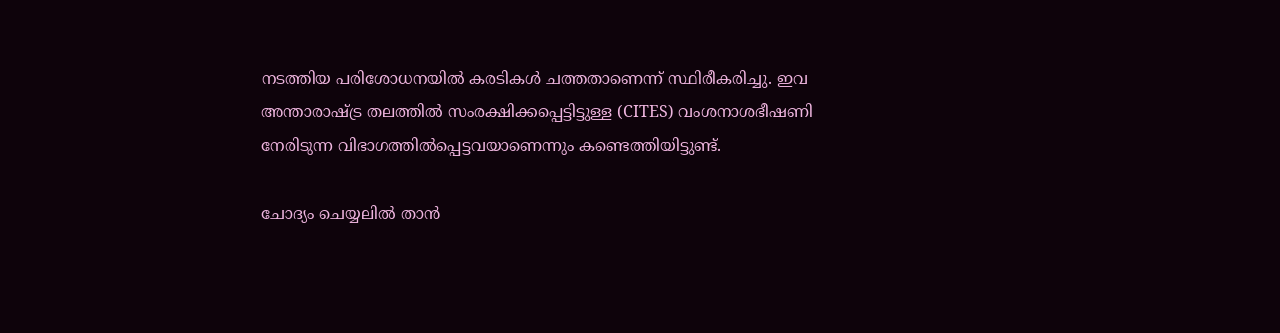നടത്തിയ പരിശോധനയിൽ കരടികൾ ചത്തതാണെന്ന് സ്ഥിരീകരിച്ചു. ഇവ അന്താരാഷ്ട്ര തലത്തിൽ സംരക്ഷിക്കപ്പെട്ടിട്ടുള്ള (CITES) വംശനാശഭീഷണി നേരിടുന്ന വിഭാഗത്തിൽപ്പെട്ടവയാണെന്നും കണ്ടെത്തിയിട്ടുണ്ട്.

ചോദ്യം ചെയ്യലിൽ താൻ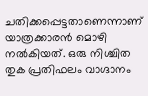ചതിക്കപ്പെട്ടതാണെന്നാണ് യാത്രക്കാരൻ മൊഴി നൽകിയത്. ഒരു നിശ്ചിത തുക പ്രതിഫലം വാഗ്ദാനം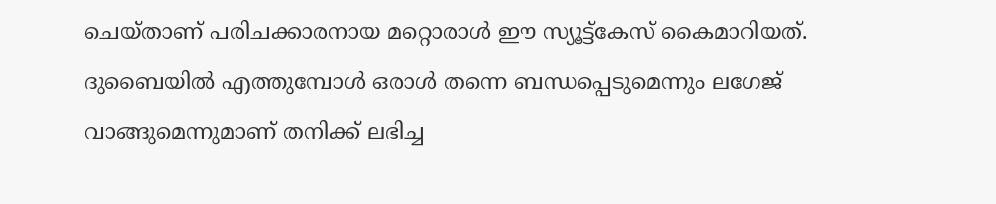ചെയ്താണ് പരിചക്കാരനായ മറ്റൊരാൾ ഈ സ്യൂട്ട്കേസ് കൈമാറിയത്. ദുബൈയിൽ എത്തുമ്പോൾ ഒരാൾ തന്നെ ബന്ധപ്പെടുമെന്നും ലഗേജ് വാങ്ങുമെന്നുമാണ് തനിക്ക് ലഭിച്ച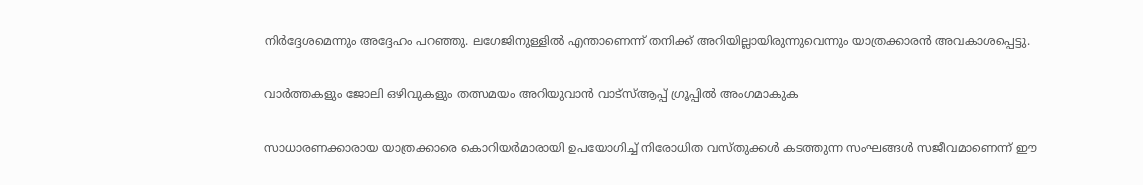നിർദ്ദേശമെന്നും അദ്ദേഹം പറഞ്ഞു. ലഗേജിനുള്ളിൽ എന്താണെന്ന് തനിക്ക് അറിയില്ലായിരുന്നുവെന്നും യാത്രക്കാരൻ അവകാശപ്പെട്ടു.

വാർത്തകളും ജോലി ഒഴിവുകളും തത്സമയം അറിയുവാൻ വാട്സ്ആപ്പ് ഗ്രൂപ്പിൽ അംഗമാകുക

സാധാരണക്കാരായ യാത്രക്കാരെ കൊറിയർമാരായി ഉപയോഗിച്ച് നിരോധിത വസ്തുക്കൾ കടത്തുന്ന സംഘങ്ങൾ സജീവമാണെന്ന് ഈ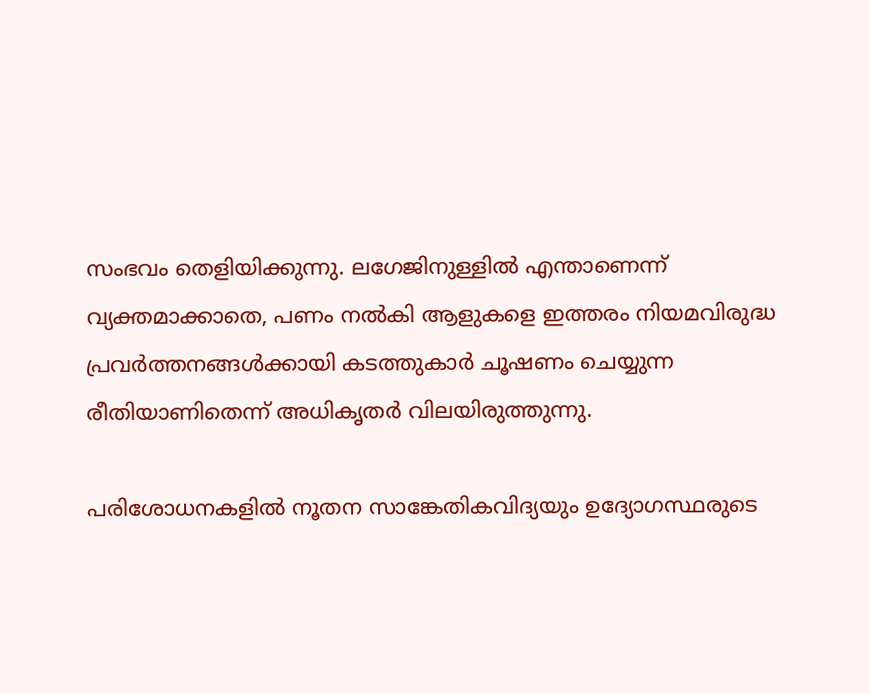സംഭവം തെളിയിക്കുന്നു. ലഗേജിനുള്ളിൽ എന്താണെന്ന് വ്യക്തമാക്കാതെ, പണം നൽകി ആളുകളെ ഇത്തരം നിയമവിരുദ്ധ പ്രവർത്തനങ്ങൾക്കായി കടത്തുകാർ ചൂഷണം ചെയ്യുന്ന രീതിയാണിതെന്ന് അധികൃതർ വിലയിരുത്തുന്നു.

പരിശോധനകളിൽ നൂതന സാങ്കേതികവിദ്യയും ഉദ്യോഗസ്ഥരുടെ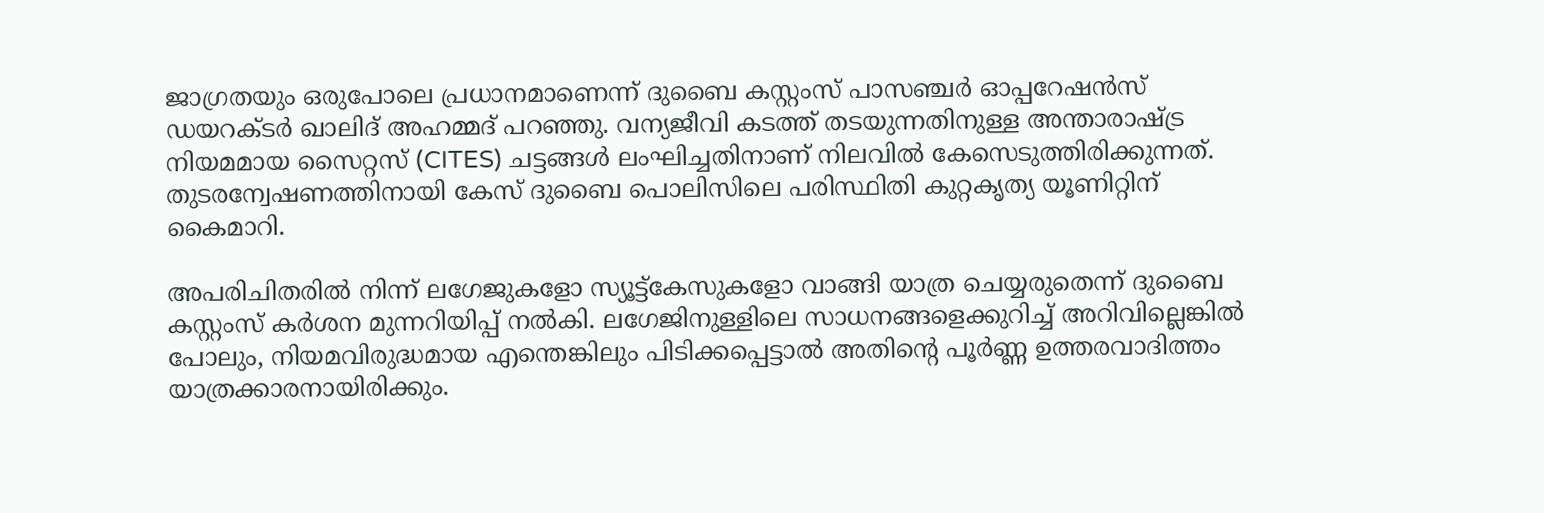ജാഗ്രതയും ഒരുപോലെ പ്രധാനമാണെന്ന് ദുബൈ കസ്റ്റംസ് പാസഞ്ചർ ഓപ്പറേഷൻസ് ഡയറക്ടർ ഖാലിദ് അഹമ്മദ് പറഞ്ഞു. വന്യജീവി കടത്ത് തടയുന്നതിനുള്ള അന്താരാഷ്ട്ര നിയമമായ സൈറ്റസ് (CITES) ചട്ടങ്ങൾ ലംഘിച്ചതിനാണ് നിലവിൽ കേസെടുത്തിരിക്കുന്നത്. തുടരന്വേഷണത്തിനായി കേസ് ദുബൈ പൊലിസിലെ പരിസ്ഥിതി കുറ്റകൃത്യ യൂണിറ്റിന് കൈമാറി.

അപരിചിതരിൽ നിന്ന് ലഗേജുകളോ സ്യൂട്ട്കേസുകളോ വാങ്ങി യാത്ര ചെയ്യരുതെന്ന് ദുബൈ കസ്റ്റംസ് കർശന മുന്നറിയിപ്പ് നൽകി. ലഗേജിനുള്ളിലെ സാധനങ്ങളെക്കുറിച്ച് അറിവില്ലെങ്കിൽ പോലും, നിയമവിരുദ്ധമായ എന്തെങ്കിലും പിടിക്കപ്പെട്ടാൽ അതിന്റെ പൂർണ്ണ ഉത്തരവാദിത്തം യാത്രക്കാരനായിരിക്കും.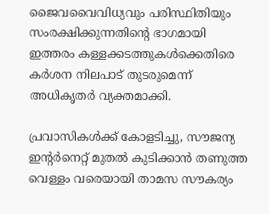ജൈവവൈവിധ്യവും പരിസ്ഥിതിയും സംരക്ഷിക്കുന്നതിന്റെ ഭാഗമായി ഇത്തരം കള്ളക്കടത്തുകൾക്കെതിരെ കർശന നിലപാട് തുടരുമെന്ന് അധികൃതർ വ്യക്തമാക്കി.

പ്രവാസികള്‍ക്ക് കോളടിച്ചു, സൗജന്യ ഇന്റര്‍നെറ്റ് മുതല്‍ കുടിക്കാന്‍ തണുത്ത വെള്ളം വരെയായി താമസ സൗകര്യം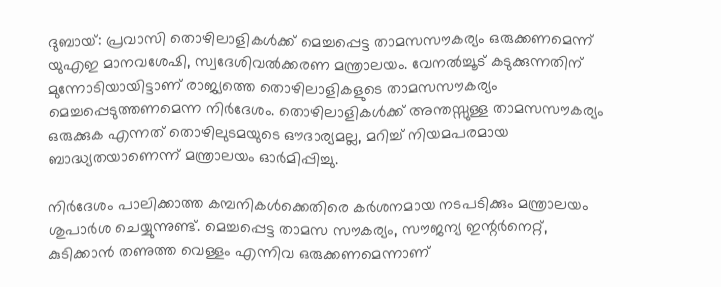ദുബായ്: പ്രവാസി തൊഴിലാളികള്‍ക്ക് മെച്ചപ്പെട്ട താമസസൗകര്യം ഒരുക്കണമെന്ന് യുഎഇ മാനവശേഷി, സ്വദേശിവല്‍ക്കരണ മന്ത്രാലയം. വേനല്‍ച്ചൂട് കടുക്കുന്നതിന് മുന്നോടിയായിട്ടാണ് രാജ്യത്തെ തൊഴിലാളികളുടെ താമസസൗകര്യം മെച്ചപ്പെടുത്തണമെന്ന നിര്‍ദേശം. തൊഴിലാളികള്‍ക്ക് അന്തസ്സുള്ള താമസസൗകര്യം ഒരുക്കുക എന്നത് തൊഴിലുടമയുടെ ഔദാര്യമല്ല, മറിച്ച് നിയമപരമായ ബാദ്ധ്യതയാണെന്ന് മന്ത്രാലയം ഓര്‍മിപ്പിച്ചു.

നിര്‍ദേശം പാലിക്കാത്ത കമ്പനികള്‍ക്കെതിരെ കര്‍ശനമായ നടപടിക്കും മന്ത്രാലയം ശുപാര്‍ശ ചെയ്യുന്നുണ്ട്. മെച്ചപ്പെട്ട താമസ സൗകര്യം, സൗജന്യ ഇന്റര്‍നെറ്റ്, കുടിക്കാന്‍ തണുത്ത വെള്ളം എന്നിവ ഒരുക്കണമെന്നാണ്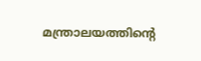മന്ത്രാലയത്തിന്റെ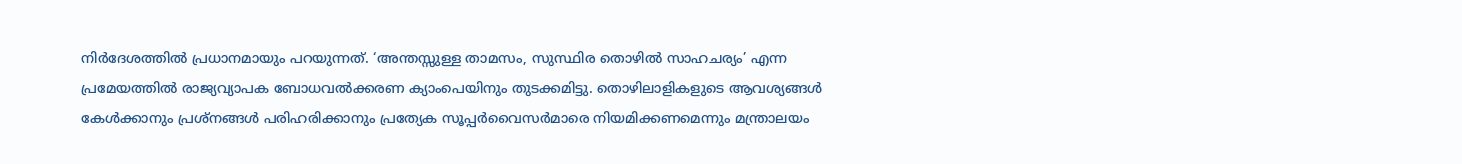നിര്‍ദേശത്തില്‍ പ്രധാനമായും പറയുന്നത്. ‘അന്തസ്സുള്ള താമസം, സുസ്ഥിര തൊഴില്‍ സാഹചര്യം’ എന്ന പ്രമേയത്തില്‍ രാജ്യവ്യാപക ബോധവല്‍ക്കരണ ക്യാംപെയിനും തുടക്കമിട്ടു. തൊഴിലാളികളുടെ ആവശ്യങ്ങള്‍ കേള്‍ക്കാനും പ്രശ്‌നങ്ങള്‍ പരിഹരിക്കാനും പ്രത്യേക സൂപ്പര്‍വൈസര്‍മാരെ നിയമിക്കണമെന്നും മന്ത്രാലയം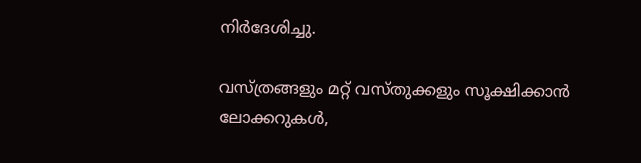നിര്‍ദേശിച്ചു.

വസ്ത്രങ്ങളും മറ്റ് വസ്തുക്കളും സൂക്ഷിക്കാന്‍ ലോക്കറുകള്‍,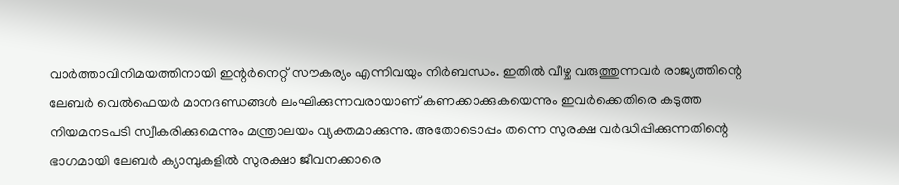വാര്‍ത്താവിനിമയത്തിനായി ഇന്റര്‍നെറ്റ് സൗകര്യം എന്നിവയും നിര്‍ബന്ധം. ഇതില്‍ വീഴ്ച വരുത്തുന്നവര്‍ രാജ്യത്തിന്റെ ലേബര്‍ വെല്‍ഫെയര്‍ മാനദണ്ഡങ്ങള്‍ ലംഘിക്കുന്നവരായാണ് കണക്കാക്കുകയെന്നും ഇവര്‍ക്കെതിരെ കടുത്ത നിയമനടപടി സ്വീകരിക്കുമെന്നും മന്ത്രാലയം വ്യക്തമാക്കുന്നു. അതോടൊപ്പം തന്നെ സുരക്ഷ വര്‍ദ്ധിപ്പിക്കുന്നതിന്റെ ഭാഗമായി ലേബര്‍ ക്യാമ്പുകളില്‍ സുരക്ഷാ ജീവനക്കാരെ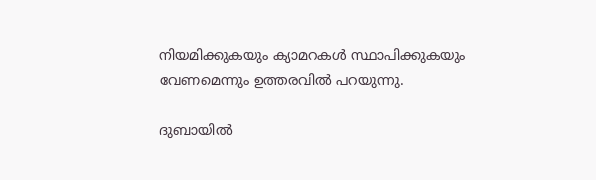നിയമിക്കുകയും ക്യാമറകള്‍ സ്ഥാപിക്കുകയും വേണമെന്നും ഉത്തരവില്‍ പറയുന്നു.

ദുബായിൽ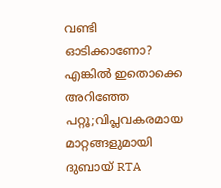വണ്ടി ഓടിക്കാണോ? എങ്കിൽ ഇതൊക്കെ അറിഞ്ഞേ പറ്റൂ;വിപ്ലവകരമായ മാറ്റങ്ങളുമായി ദുബായ് RTA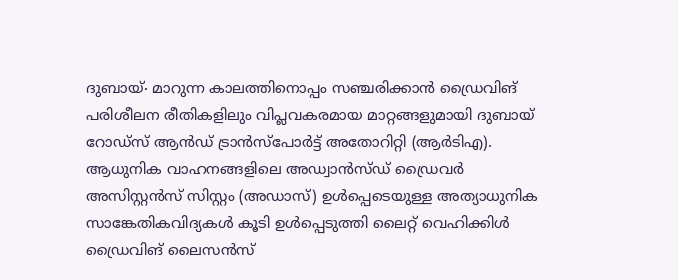ദുബായ്∙ മാറുന്ന കാലത്തിനൊപ്പം സഞ്ചരിക്കാൻ ഡ്രൈവിങ് പരിശീലന രീതികളിലും വിപ്ലവകരമായ മാറ്റങ്ങളുമായി ദുബായ് റോഡ്സ് ആൻഡ് ട്രാൻസ്‌പോർട്ട് അതോറിറ്റി (ആർടിഎ). ആധുനിക വാഹനങ്ങളിലെ അഡ്വാൻസ്ഡ് ഡ്രൈവർ അസിസ്റ്റൻസ് സിസ്റ്റം (അഡാസ്) ഉൾപ്പെടെയുള്ള അത്യാധുനിക സാങ്കേതികവിദ്യകൾ കൂടി ഉൾപ്പെടുത്തി ലൈറ്റ് വെഹിക്കിൾ ഡ്രൈവിങ് ലൈസൻസ്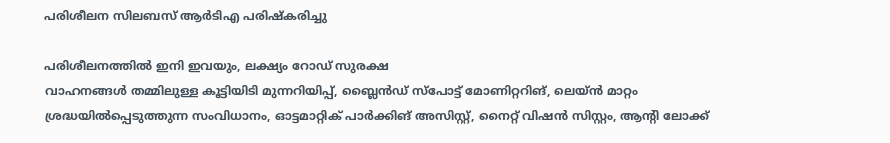പരിശീലന സിലബസ് ആർടിഎ പരിഷ്കരിച്ചു

പരിശീലനത്തിൽ ഇനി ഇവയും, ലക്ഷ്യം റോഡ് സുരക്ഷ
വാഹനങ്ങൾ തമ്മിലുള്ള കൂട്ടിയിടി മുന്നറിയിപ്പ്, ബ്ലൈൻഡ് സ്പോട്ട് മോണിറ്ററിങ്, ലെയ്ൻ മാറ്റം ശ്രദ്ധയിൽപ്പെടുത്തുന്ന സംവിധാനം, ഓട്ടമാറ്റിക് പാർക്കിങ് അസിസ്റ്റ്, നൈറ്റ് വിഷൻ സിസ്റ്റം, ആന്റി ലോക്ക്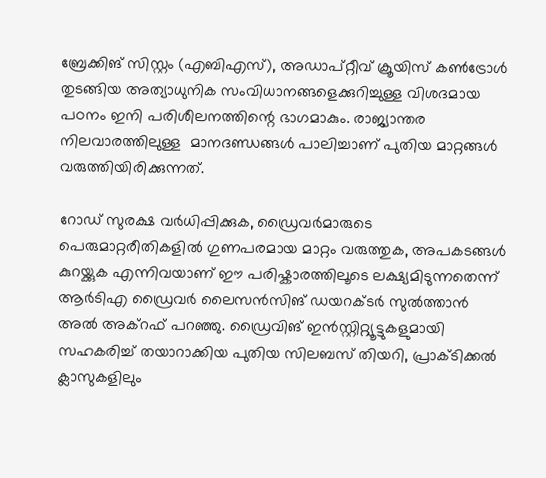ബ്രേക്കിങ് സിസ്റ്റം (എബിഎസ്), അഡാപ്റ്റീവ് ക്രൂയിസ് കൺട്രോൾ തുടങ്ങിയ അത്യാധുനിക സംവിധാനങ്ങളെക്കുറിച്ചുള്ള വിശദമായ പഠനം ഇനി പരിശീലനത്തിന്റെ ഭാഗമാകും. രാജ്യാന്തര നിലവാരത്തിലുള്ള  മാനദണ്ഡങ്ങൾ പാലിച്ചാണ് പുതിയ മാറ്റങ്ങൾ വരുത്തിയിരിക്കുന്നത്.

റോഡ് സുരക്ഷ വർധിപ്പിക്കുക, ഡ്രൈവർമാരുടെ പെരുമാറ്റരീതികളിൽ ഗുണപരമായ മാറ്റം വരുത്തുക, അപകടങ്ങൾ കുറയ്ക്കുക എന്നിവയാണ് ഈ പരിഷ്കാരത്തിലൂടെ ലക്ഷ്യമിടുന്നതെന്ന് ആർടിഎ ഡ്രൈവർ ലൈസൻസിങ് ഡയറക്ടർ സുൽത്താൻ അൽ അക്റഫ് പറഞ്ഞു. ഡ്രൈവിങ് ഇൻസ്റ്റിറ്റ്യൂട്ടുകളുമായി സഹകരിച്ച് തയാറാക്കിയ പുതിയ സിലബസ് തിയറി, പ്രാക്ടിക്കൽ ക്ലാസുകളിലും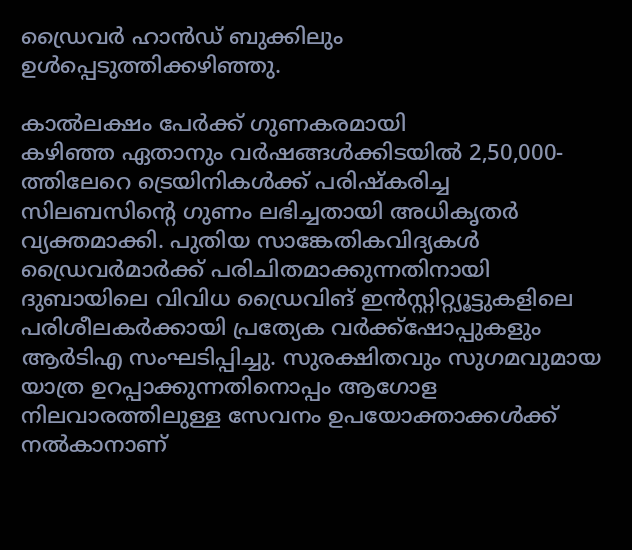ഡ്രൈവർ ഹാൻഡ് ബുക്കിലും ഉൾപ്പെടുത്തിക്കഴിഞ്ഞു.

കാൽലക്ഷം പേർക്ക് ഗുണകരമായി
കഴിഞ്ഞ ഏതാനും വർഷങ്ങൾക്കിടയിൽ 2,50,000-ത്തിലേറെ ട്രെയിനികൾക്ക് പരിഷ്കരിച്ച സിലബസിന്റെ ഗുണം ലഭിച്ചതായി അധികൃതർ വ്യക്തമാക്കി. പുതിയ സാങ്കേതികവിദ്യകൾ ഡ്രൈവർമാർക്ക് പരിചിതമാക്കുന്നതിനായി ദുബായിലെ വിവിധ ഡ്രൈവിങ് ഇൻസ്റ്റിറ്റ്യൂട്ടുകളിലെ പരിശീലകർക്കായി പ്രത്യേക വർക്ക്‌ഷോപ്പുകളും ആർടിഎ സംഘടിപ്പിച്ചു. സുരക്ഷിതവും സുഗമവുമായ യാത്ര ഉറപ്പാക്കുന്നതിനൊപ്പം ആഗോള നിലവാരത്തിലുള്ള സേവനം ഉപയോക്താക്കൾക്ക് നൽകാനാണ്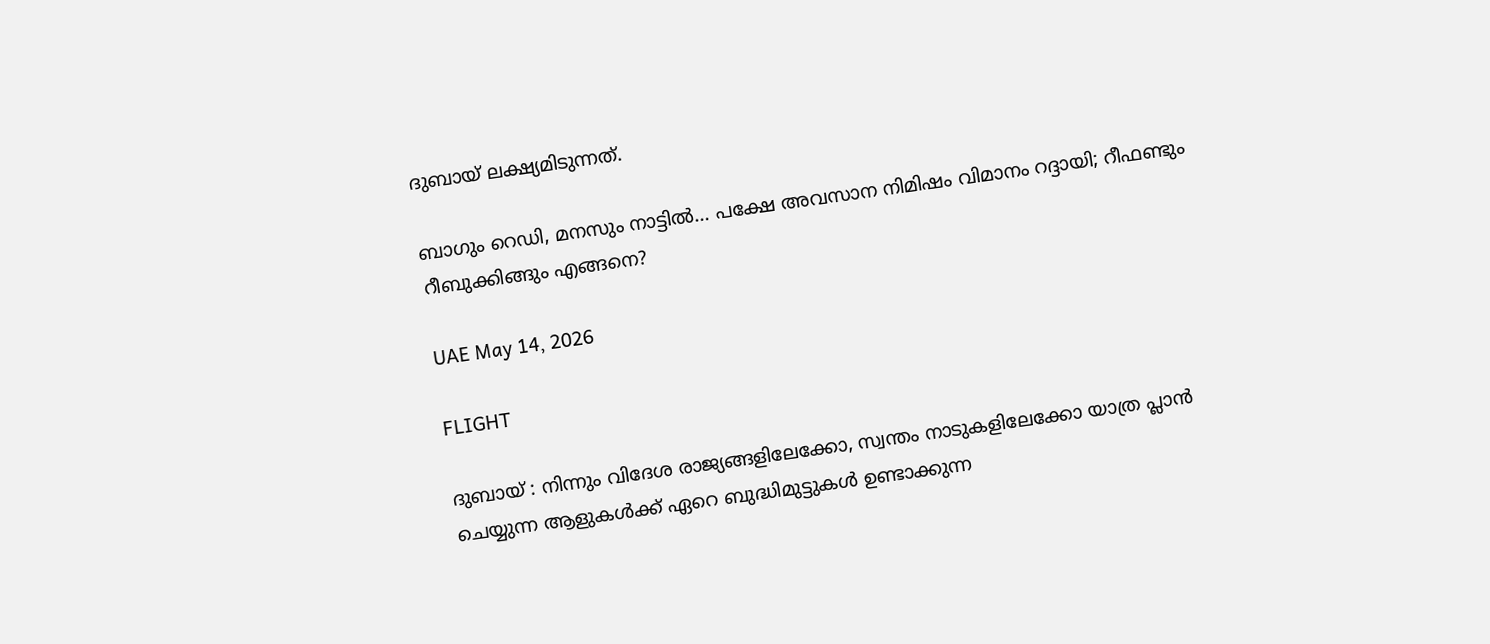ദുബായ് ലക്ഷ്യമിടുന്നത്.

ബാഗും റെഡി, മനസും നാട്ടിൽ… പക്ഷേ അവസാന നിമിഷം വിമാനം റദ്ദായി; റീഫണ്ടും റീബുക്കിങ്ങും എങ്ങനെ?

UAE May 14, 2026

FLIGHT

ദുബായ് : നിന്നും വിദേശ രാജ്യങ്ങളിലേക്കോ, സ്വന്തം നാടുകളിലേക്കോ യാത്ര പ്ലാൻ ചെയ്യുന്ന ആളുകൾക്ക് ഏറെ ബുദ്ധിമുട്ടുകൾ ഉണ്ടാക്കുന്ന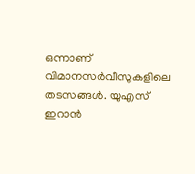ഒന്നാണ് വിമാനസർവീസുകളിലെ തടസങ്ങൾ. യുഎസ് ഇറാൻ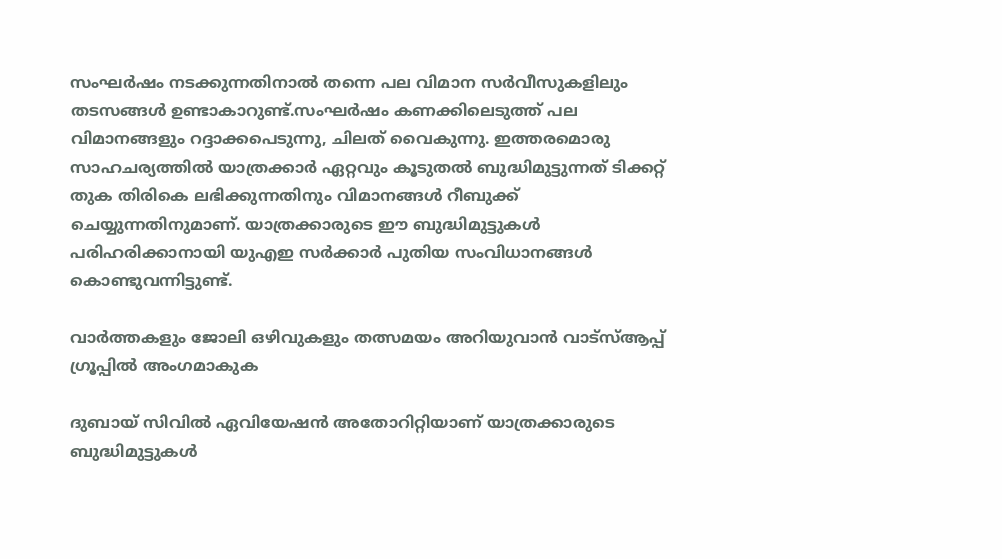സംഘർഷം നടക്കുന്നതിനാൽ തന്നെ പല വിമാന സർവീസുകളിലും തടസങ്ങൾ ഉണ്ടാകാറുണ്ട്.സംഘർഷം കണക്കിലെടുത്ത് പല വിമാനങ്ങളും റദ്ദാക്കപെടുന്നു, ചിലത് വൈകുന്നു. ഇത്തരമൊരു സാഹചര്യത്തിൽ യാത്രക്കാർ ഏറ്റവും കൂടുതൽ ബുദ്ധിമുട്ടുന്നത് ടിക്കറ്റ് തുക തിരികെ ലഭിക്കുന്നതിനും വിമാനങ്ങൾ റീബുക്ക് ചെയ്യുന്നതിനുമാണ്. യാത്രക്കാരുടെ ഈ ബുദ്ധിമുട്ടുകൾ പരിഹരിക്കാനായി യുഎഇ സർക്കാർ പുതിയ സംവിധാനങ്ങൾ കൊണ്ടുവന്നിട്ടുണ്ട്.

വാർത്തകളും ജോലി ഒഴിവുകളും തത്സമയം അറിയുവാൻ വാട്സ്ആപ്പ് ഗ്രൂപ്പിൽ അംഗമാകുക

ദുബായ് സിവിൽ ഏവിയേഷൻ അതോറിറ്റിയാണ് യാത്രക്കാരുടെ ബുദ്ധിമുട്ടുകൾ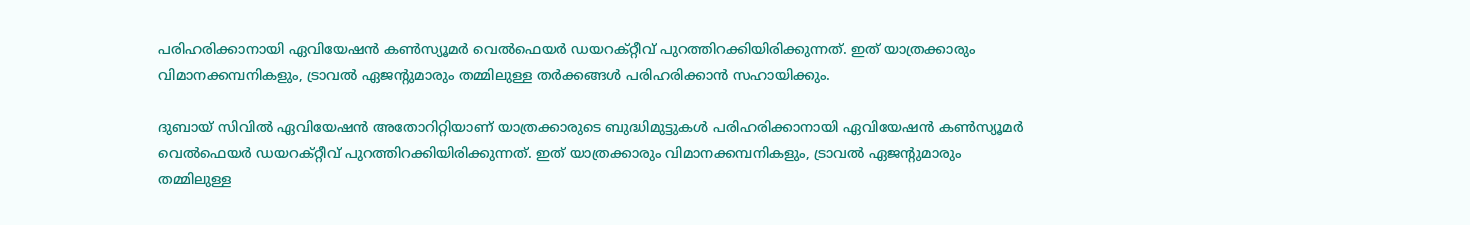പരിഹരിക്കാനായി ഏവിയേഷൻ കൺസ്യൂമർ വെൽഫെയർ ഡയറക്റ്റീവ് പുറത്തിറക്കിയിരിക്കുന്നത്. ഇത് യാത്രക്കാരും വിമാനക്കമ്പനികളും, ട്രാവൽ ഏജന്റുമാരും തമ്മിലുള്ള തർക്കങ്ങൾ പരിഹരിക്കാൻ സഹായിക്കും.

ദുബായ് സിവിൽ ഏവിയേഷൻ അതോറിറ്റിയാണ് യാത്രക്കാരുടെ ബുദ്ധിമുട്ടുകൾ പരിഹരിക്കാനായി ഏവിയേഷൻ കൺസ്യൂമർ വെൽഫെയർ ഡയറക്റ്റീവ് പുറത്തിറക്കിയിരിക്കുന്നത്. ഇത് യാത്രക്കാരും വിമാനക്കമ്പനികളും, ട്രാവൽ ഏജന്റുമാരും തമ്മിലുള്ള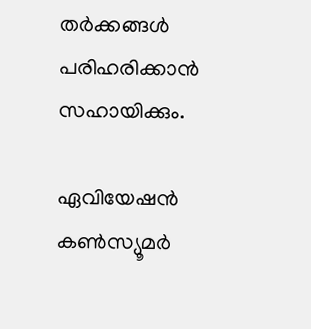തർക്കങ്ങൾ പരിഹരിക്കാൻ സഹായിക്കും.

ഏവിയേഷൻ കൺസ്യൂമർ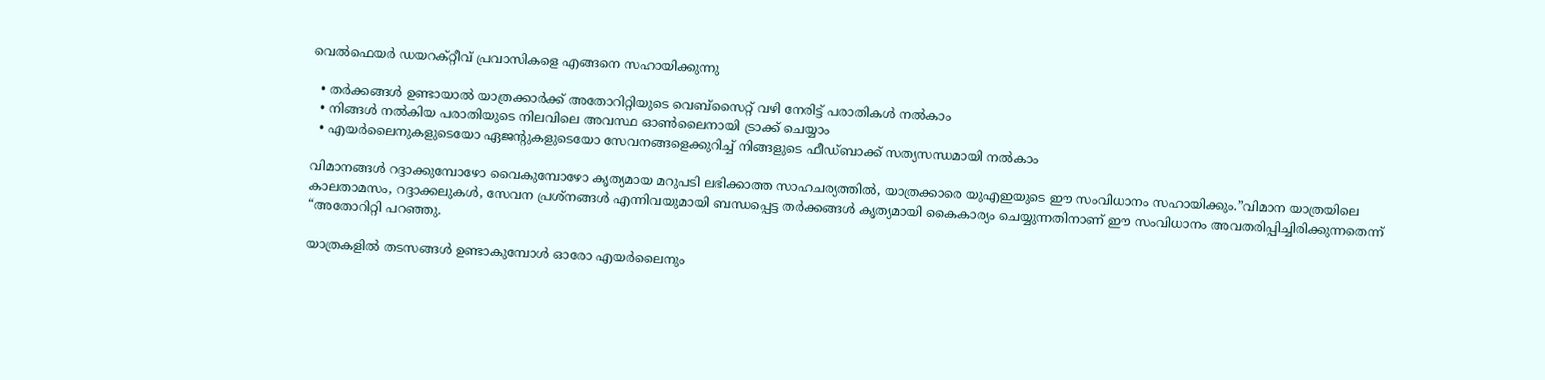വെൽഫെയർ ഡയറക്റ്റീവ് പ്രവാസികളെ എങ്ങനെ സഹായിക്കുന്നു

  • തർക്കങ്ങൾ ഉണ്ടായാൽ യാത്രക്കാർക്ക് അതോറിറ്റിയുടെ വെബ്‌സൈറ്റ് വഴി നേരിട്ട് പരാതികൾ നൽകാം
  • നിങ്ങൾ നൽകിയ പരാതിയുടെ നിലവിലെ അവസ്ഥ ഓൺലൈനായി ട്രാക്ക് ചെയ്യാം
  • എയർലൈനുകളുടെയോ ഏജന്റുകളുടെയോ സേവനങ്ങളെക്കുറിച്ച് നിങ്ങളുടെ ഫീഡ്‌ബാക്ക് സത്യസന്ധമായി നൽകാം

വിമാനങ്ങൾ റദ്ദാക്കുമ്പോഴോ വൈകുമ്പോഴോ കൃത്യമായ മറുപടി ലഭിക്കാത്ത സാഹചര്യത്തിൽ, യാത്രക്കാരെ യുഎഇയുടെ ഈ സംവിധാനം സഹായിക്കും.”വിമാന യാത്രയിലെ കാലതാമസം, റദ്ദാക്കലുകൾ, സേവന പ്രശ്നങ്ങൾ എന്നിവയുമായി ബന്ധപ്പെട്ട തർക്കങ്ങൾ കൃത്യമായി കൈകാര്യം ചെയ്യുന്നതിനാണ് ഈ സംവിധാനം അവതരിപ്പിച്ചിരിക്കുന്നതെന്ന് “അതോറിറ്റി പറഞ്ഞു.

യാത്രകളിൽ തടസങ്ങൾ ഉണ്ടാകുമ്പോൾ ഓരോ എയർലൈനും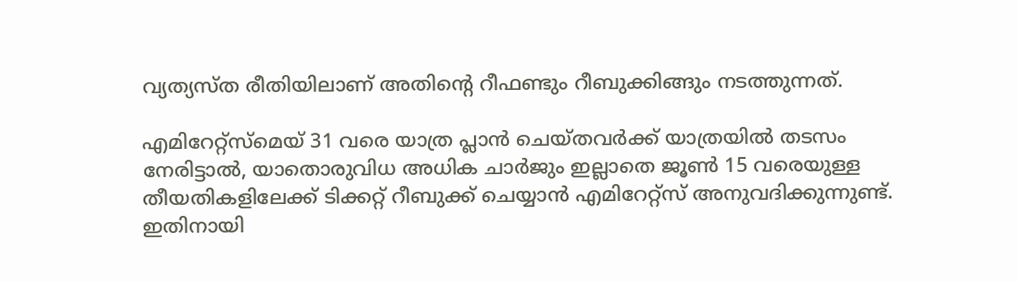വ്യത്യസ്ത രീതിയിലാണ് അതിന്റെ റീഫണ്ടും റീബുക്കിങ്ങും നടത്തുന്നത്.

എമിറേറ്റ്സ്മെയ് 31 വരെ യാത്ര പ്ലാൻ ചെയ്തവർക്ക് യാത്രയിൽ തടസം നേരിട്ടാൽ, യാതൊരുവിധ അധിക ചാർജും ഇല്ലാതെ ജൂൺ 15 വരെയുള്ള തീയതികളിലേക്ക് ടിക്കറ്റ് റീബുക്ക് ചെയ്യാൻ എമിറേറ്റ്സ് അനുവദിക്കുന്നുണ്ട്. ഇതിനായി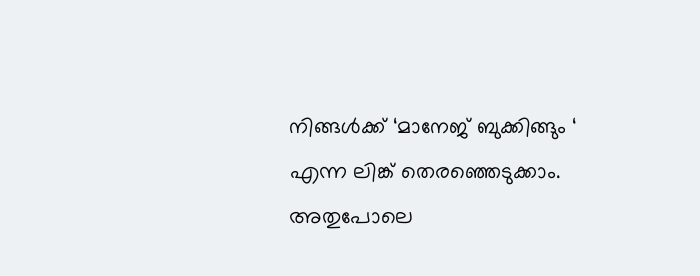നിങ്ങൾക്ക് ‘മാനേജ് ബുക്കിങ്ങും ‘ എന്ന ലിങ്ക് തെരഞ്ഞെടുക്കാം. അതുപോലെ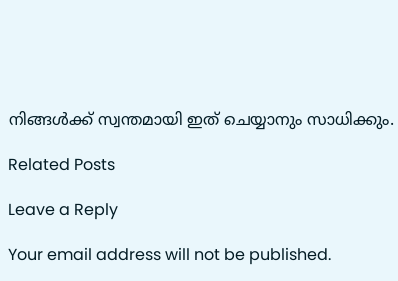നിങ്ങൾക്ക് സ്വന്തമായി ഇത് ചെയ്യാനും സാധിക്കും.

Related Posts

Leave a Reply

Your email address will not be published.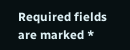Required fields are marked *